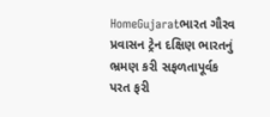HomeGujaratભારત ગૌરવ પ્રવાસન ટ્રેન દક્ષિણ ભારતનું ભ્રમણ કરી સફળતાપૂર્વક પરત ફરી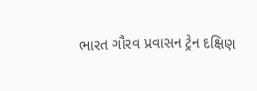ભારત ગૌરવ પ્રવાસન ટ્રેન દક્ષિણ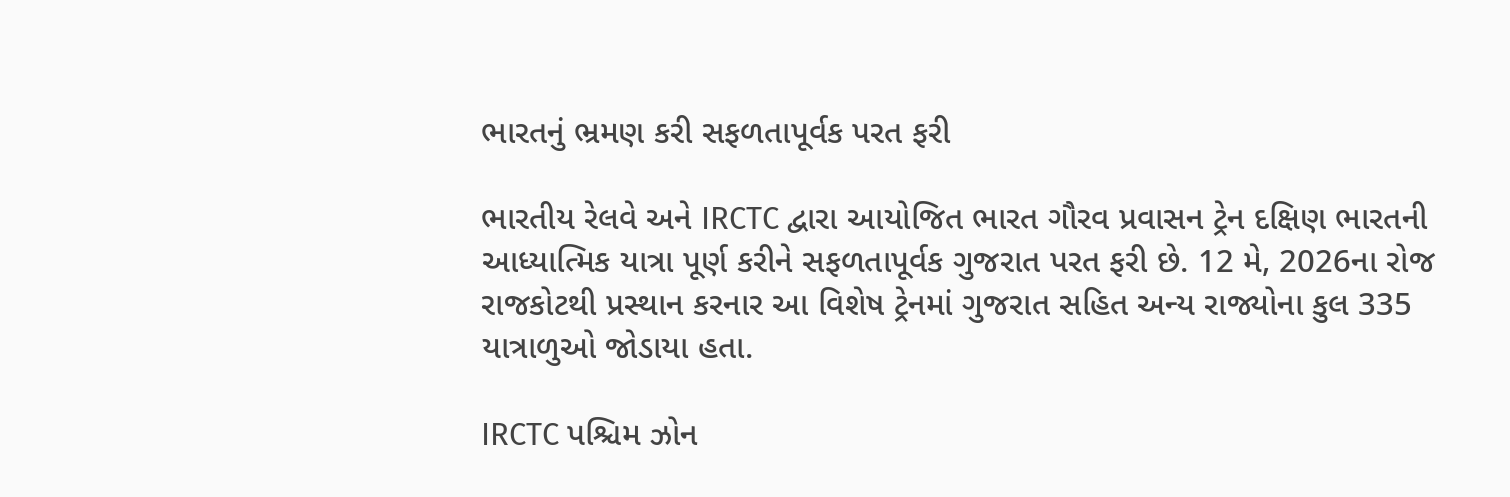ભારતનું ભ્રમણ કરી સફળતાપૂર્વક પરત ફરી

ભારતીય રેલવે અને IRCTC દ્વારા આયોજિત ભારત ગૌરવ પ્રવાસન ટ્રેન દક્ષિણ ભારતની આધ્યાત્મિક યાત્રા પૂર્ણ કરીને સફળતાપૂર્વક ગુજરાત પરત ફરી છે. 12 મે, 2026ના રોજ રાજકોટથી પ્રસ્થાન કરનાર આ વિશેષ ટ્રેનમાં ગુજરાત સહિત અન્ય રાજ્યોના કુલ 335 યાત્રાળુઓ જોડાયા હતા.

IRCTC પશ્ચિમ ઝોન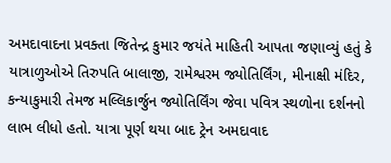અમદાવાદના પ્રવક્તા જિતેન્દ્ર કુમાર જયંતે માહિતી આપતા જણાવ્યું હતું કે યાત્રાળુઓએ તિરુપતિ બાલાજી, રામેશ્વરમ જ્યોતિર્લિંગ, મીનાક્ષી મંદિર, કન્યાકુમારી તેમજ મલ્લિકાર્જુન જ્યોતિર્લિંગ જેવા પવિત્ર સ્થળોના દર્શનનો લાભ લીધો હતો. યાત્રા પૂર્ણ થયા બાદ ટ્રેન અમદાવાદ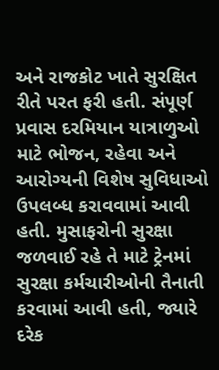અને રાજકોટ ખાતે સુરક્ષિત રીતે પરત ફરી હતી. સંપૂર્ણ પ્રવાસ દરમિયાન યાત્રાળુઓ માટે ભોજન, રહેવા અને આરોગ્યની વિશેષ સુવિધાઓ ઉપલબ્ધ કરાવવામાં આવી હતી. મુસાફરોની સુરક્ષા જળવાઈ રહે તે માટે ટ્રેનમાં સુરક્ષા કર્મચારીઓની તૈનાતી કરવામાં આવી હતી, જ્યારે દરેક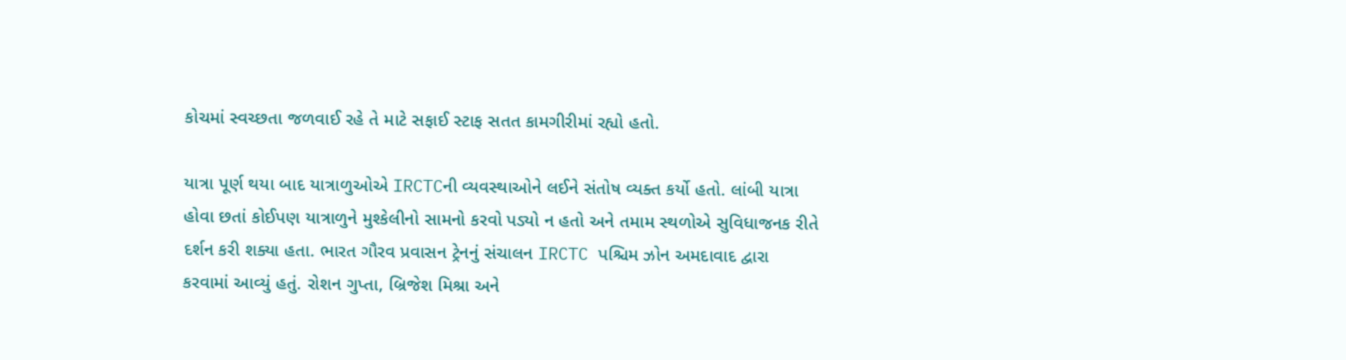કોચમાં સ્વચ્છતા જળવાઈ રહે તે માટે સફાઈ સ્ટાફ સતત કામગીરીમાં રહ્યો હતો.

યાત્રા પૂર્ણ થયા બાદ યાત્રાળુઓએ IRCTCની વ્યવસ્થાઓને લઈને સંતોષ વ્યક્ત કર્યો હતો. લાંબી યાત્રા હોવા છતાં કોઈપણ યાત્રાળુને મુશ્કેલીનો સામનો કરવો પડ્યો ન હતો અને તમામ સ્થળોએ સુવિધાજનક રીતે દર્શન કરી શક્યા હતા. ભારત ગૌરવ પ્રવાસન ટ્રેનનું સંચાલન IRCTC પશ્ચિમ ઝોન અમદાવાદ દ્વારા કરવામાં આવ્યું હતું. રોશન ગુપ્તા, બ્રિજેશ મિશ્રા અને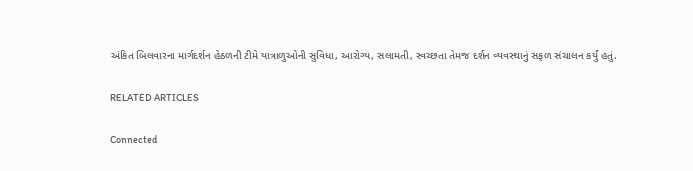અંકિત બિલવારના માર્ગદર્શન હેઠળની ટીમે યાત્રાળુઓની સુવિધા, આરોગ્ય, સલામતી, સ્વચ્છતા તેમજ દર્શન વ્યવસ્થાનું સફળ સંચાલન કર્યું હતું.

RELATED ARTICLES

Connected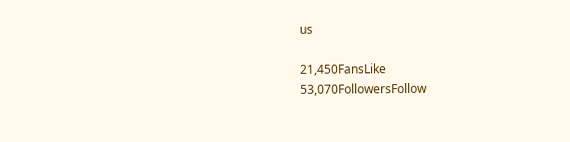us

21,450FansLike
53,070FollowersFollow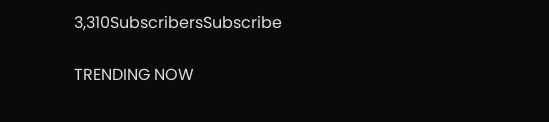3,310SubscribersSubscribe

TRENDING NOW